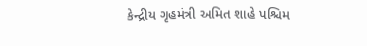કેન્દ્રીય ગૃહમંત્રી અમિત શાહે પશ્ચિમ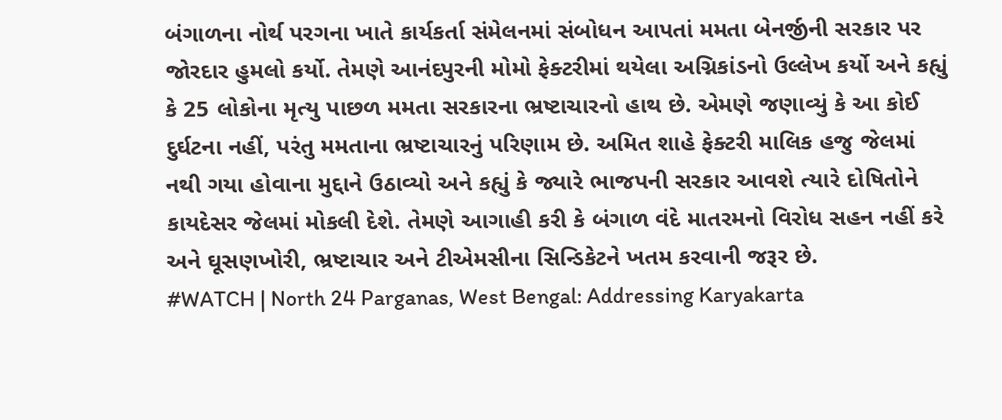બંગાળના નોર્થ પરગના ખાતે કાર્યકર્તા સંમેલનમાં સંબોધન આપતાં મમતા બેનર્જીની સરકાર પર જોરદાર હુમલો કર્યો. તેમણે આનંદપુરની મોમો ફેક્ટરીમાં થયેલા અગ્નિકાંડનો ઉલ્લેખ કર્યો અને કહ્યું કે 25 લોકોના મૃત્યુ પાછળ મમતા સરકારના ભ્રષ્ટાચારનો હાથ છે. એમણે જણાવ્યું કે આ કોઈ દુર્ઘટના નહીં, પરંતુ મમતાના ભ્રષ્ટાચારનું પરિણામ છે. અમિત શાહે ફેક્ટરી માલિક હજુ જેલમાં નથી ગયા હોવાના મુદ્દાને ઉઠાવ્યો અને કહ્યું કે જ્યારે ભાજપની સરકાર આવશે ત્યારે દોષિતોને કાયદેસર જેલમાં મોકલી દેશે. તેમણે આગાહી કરી કે બંગાળ વંદે માતરમનો વિરોધ સહન નહીં કરે અને ઘૂસણખોરી, ભ્રષ્ટાચાર અને ટીએમસીના સિન્ડિકેટને ખતમ કરવાની જરૂર છે.
#WATCH | North 24 Parganas, West Bengal: Addressing Karyakarta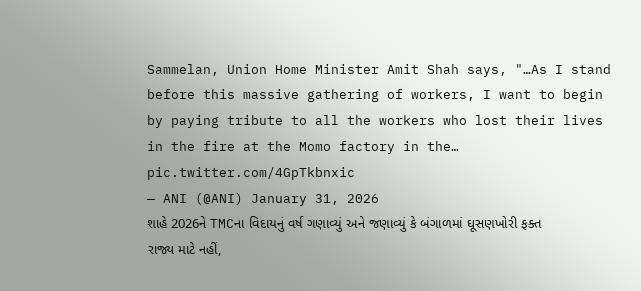Sammelan, Union Home Minister Amit Shah says, "…As I stand before this massive gathering of workers, I want to begin by paying tribute to all the workers who lost their lives in the fire at the Momo factory in the… pic.twitter.com/4GpTkbnxic
— ANI (@ANI) January 31, 2026
શાહે 2026ને TMCના વિદાયનું વર્ષ ગણાવ્યું અને જણાવ્યું કે બંગાળમાં ઘૂસણખોરી ફક્ત રાજ્ય માટે નહીં,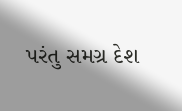પરંતુ સમગ્ર દેશ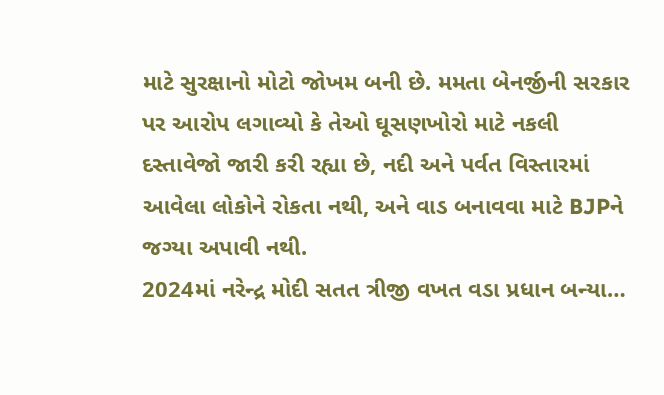માટે સુરક્ષાનો મોટો જોખમ બની છે. મમતા બેનર્જીની સરકાર પર આરોપ લગાવ્યો કે તેઓ ઘૂસણખોરો માટે નકલી દસ્તાવેજો જારી કરી રહ્યા છે, નદી અને પર્વત વિસ્તારમાં આવેલા લોકોને રોકતા નથી, અને વાડ બનાવવા માટે BJPને જગ્યા અપાવી નથી.
2024માં નરેન્દ્ર મોદી સતત ત્રીજી વખત વડા પ્રધાન બન્યા…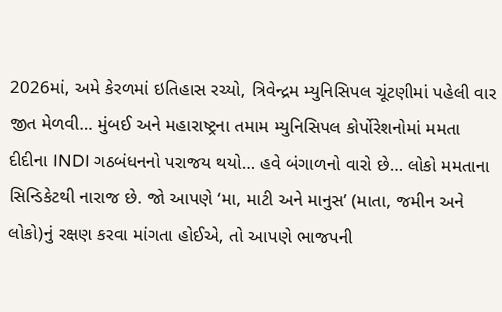2026માં, અમે કેરળમાં ઇતિહાસ રચ્યો, ત્રિવેન્દ્રમ મ્યુનિસિપલ ચૂંટણીમાં પહેલી વાર જીત મેળવી… મુંબઈ અને મહારાષ્ટ્રના તમામ મ્યુનિસિપલ કોર્પોરેશનોમાં મમતા દીદીના INDI ગઠબંધનનો પરાજય થયો… હવે બંગાળનો વારો છે… લોકો મમતાના સિન્ડિકેટથી નારાજ છે. જો આપણે ‘મા, માટી અને માનુસ’ (માતા, જમીન અને લોકો)નું રક્ષણ કરવા માંગતા હોઈએ, તો આપણે ભાજપની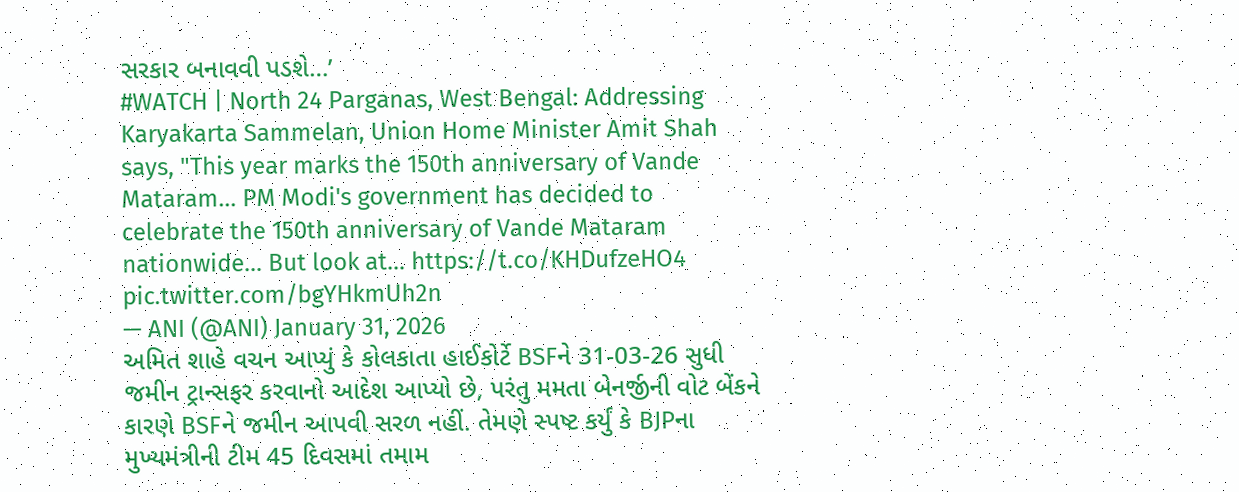સરકાર બનાવવી પડશે…’
#WATCH | North 24 Parganas, West Bengal: Addressing Karyakarta Sammelan, Union Home Minister Amit Shah says, "This year marks the 150th anniversary of Vande Mataram… PM Modi's government has decided to celebrate the 150th anniversary of Vande Mataram nationwide… But look at… https://t.co/KHDufzeHO4 pic.twitter.com/bgYHkmUh2n
— ANI (@ANI) January 31, 2026
અમિત શાહે વચન આપ્યું કે કોલકાતા હાઈકોર્ટે BSFને 31-03-26 સુધી જમીન ટ્રાન્સફર કરવાનો આદેશ આપ્યો છે, પરંતુ મમતા બેનર્જીની વોટ બેંકને કારણે BSFને જમીન આપવી સરળ નહીં. તેમણે સ્પષ્ટ કર્યું કે BJPના મુખ્યમંત્રીની ટીમ 45 દિવસમાં તમામ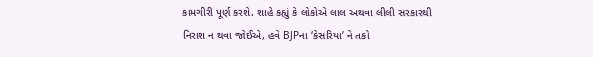કામગીરી પૂર્ણ કરશે. શાહે કહ્યું કે લોકોએ લાલ અથવા લીલી સરકારથી નિરાશ ન થવા જોઈએ, હવે BJPના ‘કેસરિયા’ ને તકો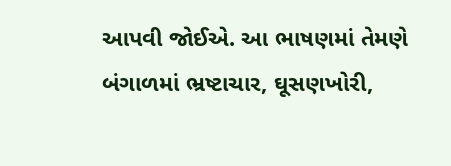આપવી જોઈએ. આ ભાષણમાં તેમણે બંગાળમાં ભ્રષ્ટાચાર, ઘૂસણખોરી,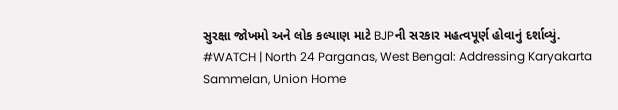સુરક્ષા જોખમો અને લોક કલ્યાણ માટે BJPની સરકાર મહત્વપૂર્ણ હોવાનું દર્શાવ્યું.
#WATCH | North 24 Parganas, West Bengal: Addressing Karyakarta Sammelan, Union Home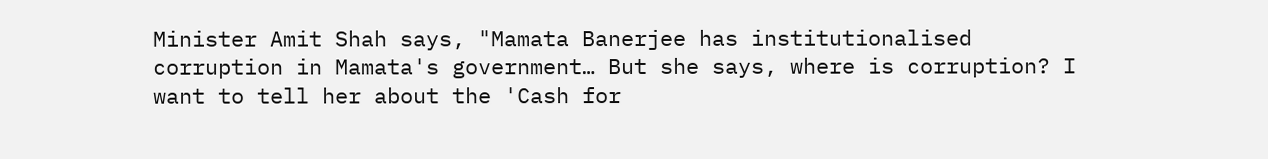Minister Amit Shah says, "Mamata Banerjee has institutionalised corruption in Mamata's government… But she says, where is corruption? I want to tell her about the 'Cash for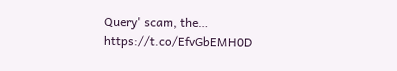Query' scam, the… https://t.co/EfvGbEMH0D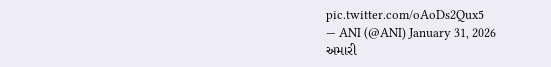pic.twitter.com/oAoDs2Qux5
— ANI (@ANI) January 31, 2026
અમારી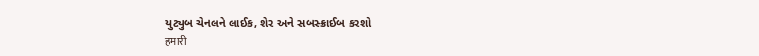યુટ્યુબ ચેનલને લાઈક, શેર અને સબસ્ક્રાઈબ કરશો
हमारी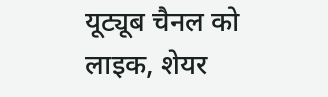यूट्यूब चैनल को लाइक, शेयर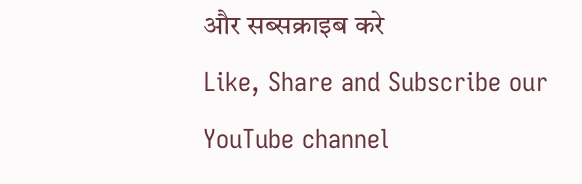और सब्सक्राइब करे
Like, Share and Subscribe our YouTube channel